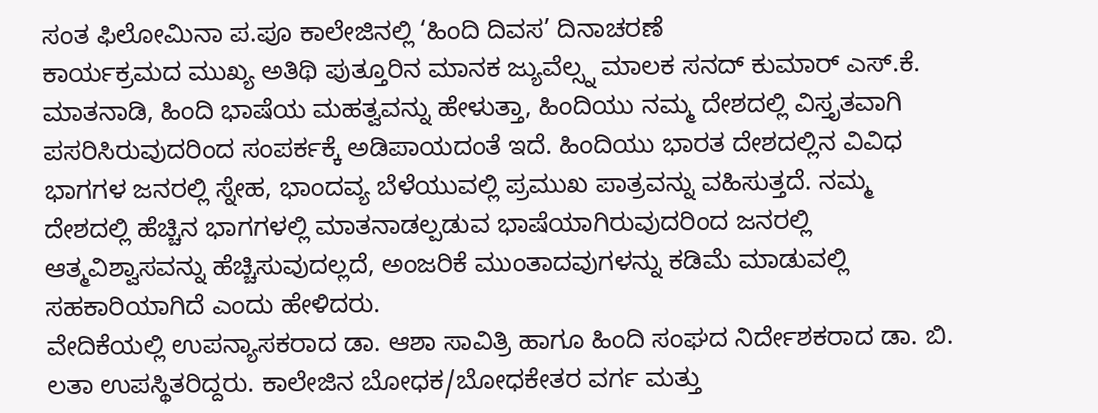ಸಂತ ಫಿಲೋಮಿನಾ ಪ.ಪೂ ಕಾಲೇಜಿನಲ್ಲಿ ‘ಹಿಂದಿ ದಿವಸ’ ದಿನಾಚರಣೆ
ಕಾರ್ಯಕ್ರಮದ ಮುಖ್ಯ ಅತಿಥಿ ಪುತ್ತೂರಿನ ಮಾನಕ ಜ್ಯುವೆಲ್ಸ್ನ ಮಾಲಕ ಸನದ್ ಕುಮಾರ್ ಎಸ್.ಕೆ. ಮಾತನಾಡಿ, ಹಿಂದಿ ಭಾಷೆಯ ಮಹತ್ವವನ್ನು ಹೇಳುತ್ತಾ, ಹಿಂದಿಯು ನಮ್ಮ ದೇಶದಲ್ಲಿ ವಿಸ್ತೃತವಾಗಿ ಪಸರಿಸಿರುವುದರಿಂದ ಸಂಪರ್ಕಕ್ಕೆ ಅಡಿಪಾಯದಂತೆ ಇದೆ. ಹಿಂದಿಯು ಭಾರತ ದೇಶದಲ್ಲಿನ ವಿವಿಧ ಭಾಗಗಳ ಜನರಲ್ಲಿ ಸ್ನೇಹ, ಭಾಂದವ್ಯ ಬೆಳೆಯುವಲ್ಲಿ ಪ್ರಮುಖ ಪಾತ್ರವನ್ನು ವಹಿಸುತ್ತದೆ. ನಮ್ಮ ದೇಶದಲ್ಲಿ ಹೆಚ್ಚಿನ ಭಾಗಗಳಲ್ಲಿ ಮಾತನಾಡಲ್ಪಡುವ ಭಾಷೆಯಾಗಿರುವುದರಿಂದ ಜನರಲ್ಲಿ ಆತ್ಮವಿಶ್ವಾಸವನ್ನು ಹೆಚ್ಚಿಸುವುದಲ್ಲದೆ, ಅಂಜರಿಕೆ ಮುಂತಾದವುಗಳನ್ನು ಕಡಿಮೆ ಮಾಡುವಲ್ಲಿ ಸಹಕಾರಿಯಾಗಿದೆ ಎಂದು ಹೇಳಿದರು.
ವೇದಿಕೆಯಲ್ಲಿ ಉಪನ್ಯಾಸಕರಾದ ಡಾ. ಆಶಾ ಸಾವಿತ್ರಿ ಹಾಗೂ ಹಿಂದಿ ಸಂಘದ ನಿರ್ದೇಶಕರಾದ ಡಾ. ಬಿ. ಲತಾ ಉಪಸ್ಥಿತರಿದ್ದರು. ಕಾಲೇಜಿನ ಬೋಧಕ/ಬೋಧಕೇತರ ವರ್ಗ ಮತ್ತು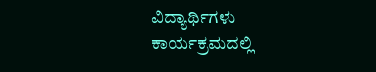ವಿದ್ಯಾರ್ಥಿಗಳು ಕಾರ್ಯಕ್ರಮದಲ್ಲಿ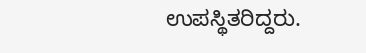ಉಪಸ್ಥಿತರಿದ್ದರು.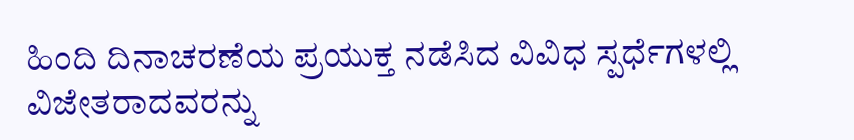ಹಿಂದಿ ದಿನಾಚರಣೆಯ ಪ್ರಯುಕ್ತ ನಡೆಸಿದ ವಿವಿಧ ಸ್ಪರ್ಧೆಗಳಲ್ಲಿ ವಿಜೇತರಾದವರನ್ನು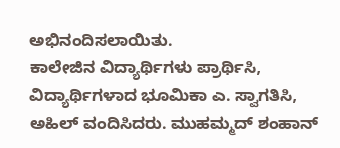ಅಭಿನಂದಿಸಲಾಯಿತು.
ಕಾಲೇಜಿನ ವಿದ್ಯಾರ್ಥಿಗಳು ಪ್ರಾರ್ಥಿಸಿ, ವಿದ್ಯಾರ್ಥಿಗಳಾದ ಭೂಮಿಕಾ ಎ. ಸ್ವಾಗತಿಸಿ, ಅಹಿಲ್ ವಂದಿಸಿದರು. ಮುಹಮ್ಮದ್ ಶಂಹಾನ್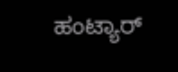ಹಂಟ್ಯಾರ್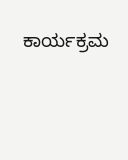ಕಾರ್ಯಕ್ರಮ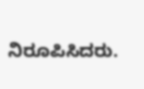ನಿರೂಪಿಸಿದರು.